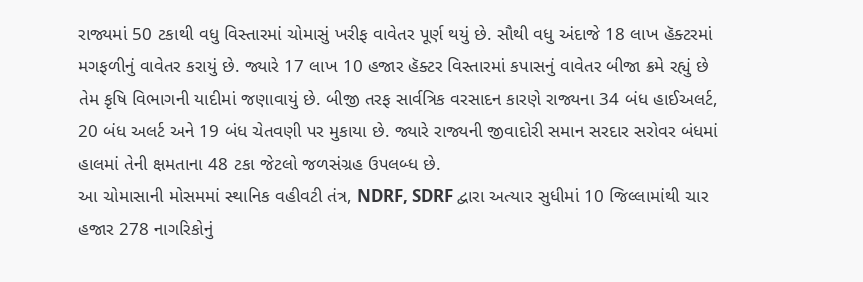રાજ્યમાં 50 ટકાથી વધુ વિસ્તારમાં ચોમાસું ખરીફ વાવેતર પૂર્ણ થયું છે. સૌથી વધુ અંદાજે 18 લાખ હૅક્ટરમાં મગફળીનું વાવેતર કરાયું છે. જ્યારે 17 લાખ 10 હજાર હૅક્ટર વિસ્તારમાં કપાસનું વાવેતર બીજા ક્રમે રહ્યું છે તેમ કૃષિ વિભાગની યાદીમાં જણાવાયું છે. બીજી તરફ સાર્વત્રિક વરસાદન કારણે રાજ્યના 34 બંધ હાઈઅલર્ટ, 20 બંધ અલર્ટ અને 19 બંધ ચેતવણી પર મુકાયા છે. જ્યારે રાજ્યની જીવાદોરી સમાન સરદાર સરોવર બંધમાં હાલમાં તેની ક્ષમતાના 48 ટકા જેટલો જળસંગ્રહ ઉપલબ્ધ છે.
આ ચોમાસાની મોસમમાં સ્થાનિક વહીવટી તંત્ર, NDRF, SDRF દ્વારા અત્યાર સુધીમાં 10 જિલ્લામાંથી ચાર હજાર 278 નાગરિકોનું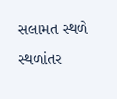સલામત સ્થળે સ્થળાંતર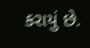કરાયું છે.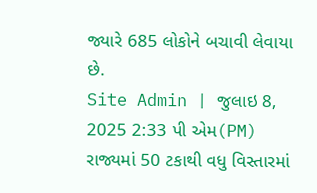જ્યારે 685 લોકોને બચાવી લેવાયા છે.
Site Admin | જુલાઇ 8, 2025 2:33 પી એમ(PM)
રાજ્યમાં 50 ટકાથી વધુ વિસ્તારમાં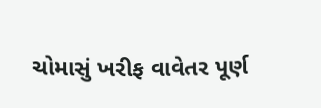ચોમાસું ખરીફ વાવેતર પૂર્ણ